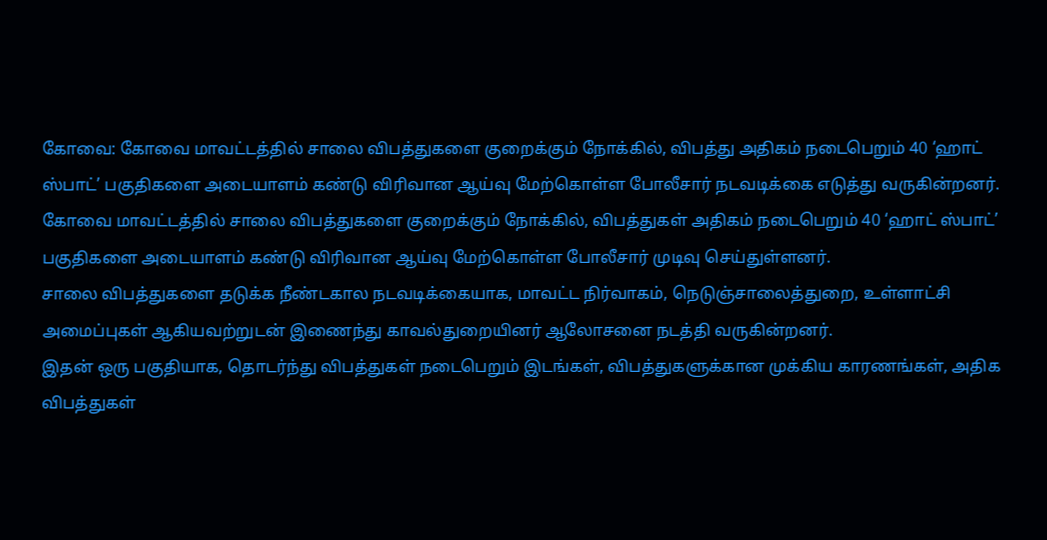கோவை: கோவை மாவட்டத்தில் சாலை விபத்துகளை குறைக்கும் நோக்கில், விபத்து அதிகம் நடைபெறும் 40 ‘ஹாட் ஸ்பாட்’ பகுதிகளை அடையாளம் கண்டு விரிவான ஆய்வு மேற்கொள்ள போலீசார் நடவடிக்கை எடுத்து வருகின்றனர்.
கோவை மாவட்டத்தில் சாலை விபத்துகளை குறைக்கும் நோக்கில், விபத்துகள் அதிகம் நடைபெறும் 40 ‘ஹாட் ஸ்பாட்’ பகுதிகளை அடையாளம் கண்டு விரிவான ஆய்வு மேற்கொள்ள போலீசார் முடிவு செய்துள்ளனர்.
சாலை விபத்துகளை தடுக்க நீண்டகால நடவடிக்கையாக, மாவட்ட நிர்வாகம், நெடுஞ்சாலைத்துறை, உள்ளாட்சி அமைப்புகள் ஆகியவற்றுடன் இணைந்து காவல்துறையினர் ஆலோசனை நடத்தி வருகின்றனர்.
இதன் ஒரு பகுதியாக, தொடர்ந்து விபத்துகள் நடைபெறும் இடங்கள், விபத்துகளுக்கான முக்கிய காரணங்கள், அதிக விபத்துகள்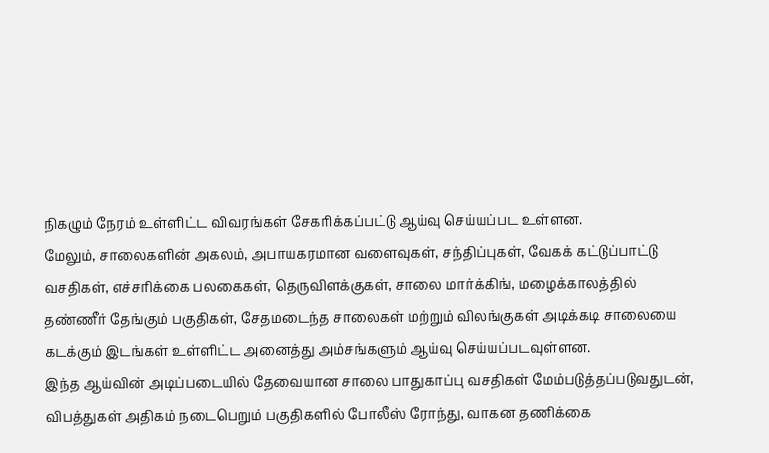நிகழும் நேரம் உள்ளிட்ட விவரங்கள் சேகரிக்கப்பட்டு ஆய்வு செய்யப்பட உள்ளன.
மேலும், சாலைகளின் அகலம், அபாயகரமான வளைவுகள், சந்திப்புகள், வேகக் கட்டுப்பாட்டு வசதிகள், எச்சரிக்கை பலகைகள், தெருவிளக்குகள், சாலை மார்க்கிங், மழைக்காலத்தில் தண்ணீர் தேங்கும் பகுதிகள், சேதமடைந்த சாலைகள் மற்றும் விலங்குகள் அடிக்கடி சாலையை கடக்கும் இடங்கள் உள்ளிட்ட அனைத்து அம்சங்களும் ஆய்வு செய்யப்படவுள்ளன.
இந்த ஆய்வின் அடிப்படையில் தேவையான சாலை பாதுகாப்பு வசதிகள் மேம்படுத்தப்படுவதுடன், விபத்துகள் அதிகம் நடைபெறும் பகுதிகளில் போலீஸ் ரோந்து, வாகன தணிக்கை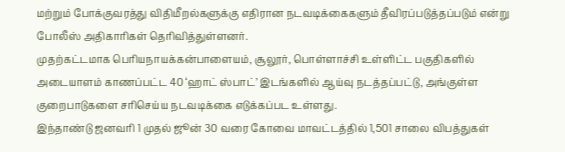மற்றும் போக்குவரத்து விதிமீறல்களுக்கு எதிரான நடவடிக்கைகளும் தீவிரப்படுத்தப்படும் என்று போலீஸ் அதிகாரிகள் தெரிவித்துள்ளனர்.
முதற்கட்டமாக பெரியநாயக்கன்பாளையம், சூலூர், பொள்ளாச்சி உள்ளிட்ட பகுதிகளில் அடையாளம் காணப்பட்ட 40 ‘ஹாட் ஸ்பாட்’ இடங்களில் ஆய்வு நடத்தப்பட்டு, அங்குள்ள குறைபாடுகளை சரிசெய்ய நடவடிக்கை எடுக்கப்பட உள்ளது.
இந்தாண்டு ஜனவரி 1 முதல் ஜூன் 30 வரை கோவை மாவட்டத்தில் 1,501 சாலை விபத்துகள்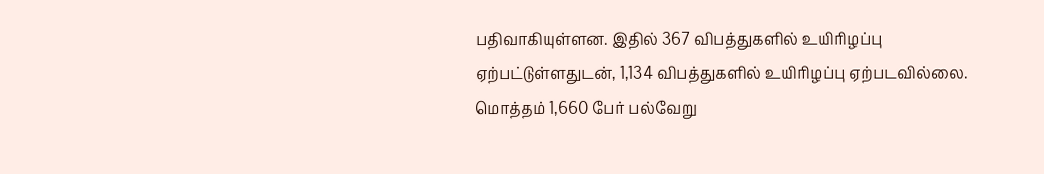பதிவாகியுள்ளன. இதில் 367 விபத்துகளில் உயிரிழப்பு ஏற்பட்டுள்ளதுடன், 1,134 விபத்துகளில் உயிரிழப்பு ஏற்படவில்லை. மொத்தம் 1,660 பேர் பல்வேறு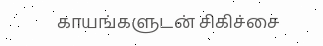காயங்களுடன் சிகிச்சை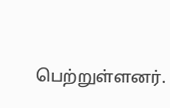பெற்றுள்ளனர்.